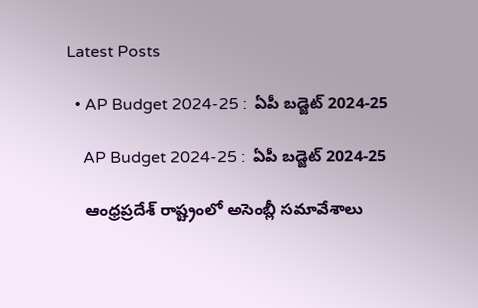Latest Posts

  • AP Budget 2024-25 :  ఏపీ బడ్జెట్ 2024-25

    AP Budget 2024-25 :  ఏపీ బడ్జెట్ 2024-25

    ఆంధ్రప్రదేశ్ రాష్ట్రంలో అసెంబ్లీ సమావేశాలు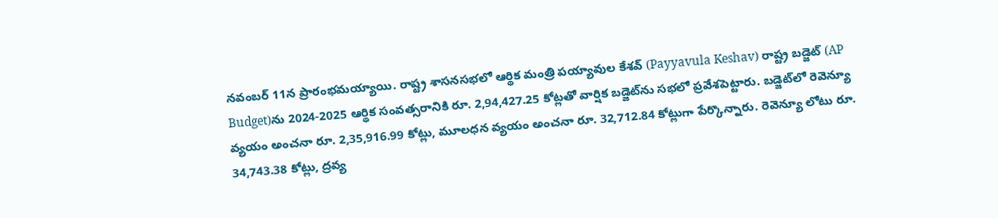నవంబర్ 11న ప్రారంభమయ్యాయి. రాష్ట్ర శాసనసభలో ఆర్థిక మంత్రి పయ్యావుల కేశవ్‌ (Payyavula Keshav) రాష్ట్ర బడ్జెట్‌ (AP Budget)ను 2024-2025 ఆర్థిక సంవత్సరానికి రూ. 2,94,427.25 కోట్లతో వార్షిక బడ్జెట్‌ను సభలో ప్రవేశపెట్టారు. బడ్జెట్‌లో రెవెన్యూ వ్యయం అంచనా రూ. 2,35,916.99 కోట్లు, మూలధన వ్యయం అంచనా రూ. 32,712.84 కోట్లుగా పేర్కొన్నారు. రెవెన్యూ లోటు రూ. 34,743.38 కోట్లు, ద్రవ్య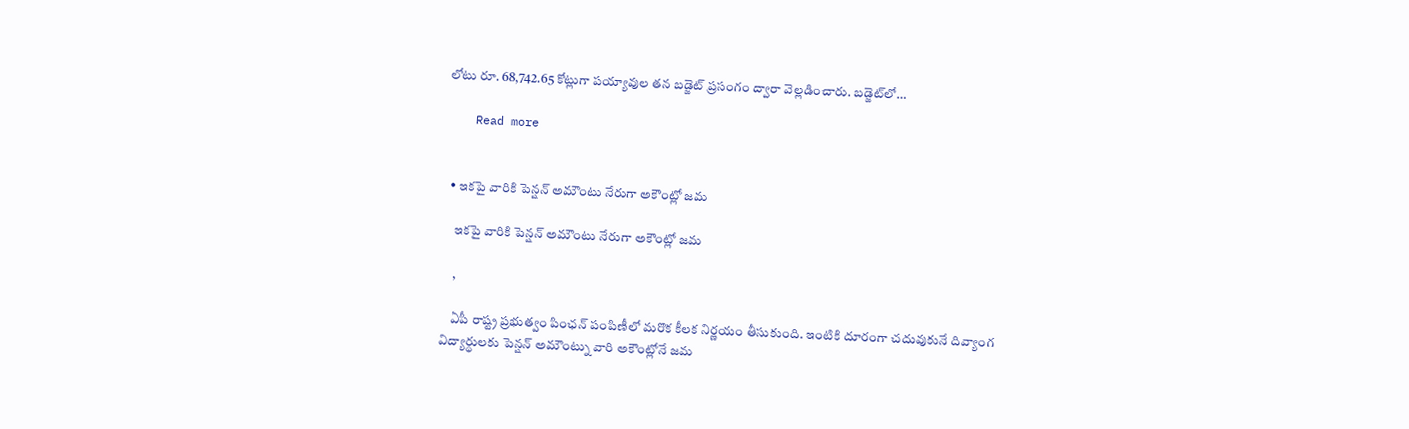లోటు రూ. 68,742.65 కోట్లుగా పయ్యావుల తన బడ్జెట్‌ ప్రసంగం ద్వారా వెల్లడించారు. బడ్జెట్‌లో…

    Read more


  • ఇకపై వారికి పెన్షన్ అమౌంటు నేరుగా అకౌంట్లో జమ

    ఇకపై వారికి పెన్షన్ అమౌంటు నేరుగా అకౌంట్లో జమ

    ,

    ఏపీ రాష్ట్ర ప్రభుత్వం పింఛన్ పంపిణీలో మరొక కీలక నిర్ణయం తీసుకుంది. ఇంటికి దూరంగా చదువుకునే దివ్యాంగ విద్యార్థులకు పెన్షన్ అమౌంట్ను వారి అకౌంట్లోనే జమ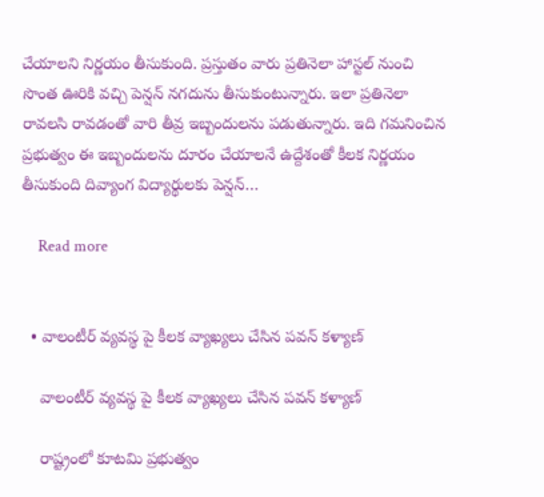చేయాలని నిర్ణయం తీసుకుంది. ప్రస్తుతం వారు ప్రతినెలా హాస్టల్ నుంచి సొంత ఊరికి వచ్చి పెన్షన్ నగదును తీసుకుంటున్నారు. ఇలా ప్రతినెలా రావలసి రావడంతో వారి తీవ్ర ఇబ్బందులను పడుతున్నారు. ఇది గమనించిన ప్రభుత్వం ఈ ఇబ్బందులను దూరం చేయాలనే ఉద్దేశంతో కీలక నిర్ణయం  తీసుకుంది దివ్యాంగ విద్యార్థులకు పెన్షన్…

    Read more


  • వాలంటీర్ వ్యవస్థ పై కీలక వ్యాఖ్యలు చేసిన పవన్ కళ్యాణ్

    వాలంటీర్ వ్యవస్థ పై కీలక వ్యాఖ్యలు చేసిన పవన్ కళ్యాణ్

    రాష్ట్రంలో కూటమి ప్రభుత్వం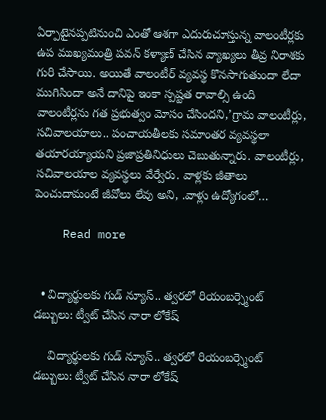ఏర్పాటైనప్పటినుంచి ఎంతో ఆశగా ఎదురుచూస్తున్న వాలంటీర్లకు ఉప ముఖ్యమంత్రి పవన్ కళ్యాణ్ చేసిన వ్యాఖ్యలు తీవ్ర నిరాశకు గురి చేసాయి. అయితే వాలంటీర్ వ్యవస్థ కొనసాగుతుందా లేదా ముగిసిందా అనే దానిపై ఇంకా స్పష్టత రావాల్సి ఉంది వాలంటీర్లను గత ప్రభుత్వం మోసం చేసిందని,’గ్రామ వాలంటీర్లు, సచివాలయాలు.. పంచాయతీలకు సమాంతర వ్యవస్థలా తయారయ్యాయని ప్రజాప్రతినిధులు చెబుతున్నారు. వాలంటీర్లు, సచివాలయాల వ్యవస్థలు వేర్వేరు. వాళ్లకు జీతాలు పెంచుదామంటే జీవోలు లేవు అని, .వాళ్లు ఉద్యోగంలో…

    Read more


  • విద్యార్థులకు గుడ్ న్యూస్.. త్వరలో రియంబర్స్మెంట్ డబ్బులు: ట్వీట్ చేసిన నారా లోకేష్

    విద్యార్థులకు గుడ్ న్యూస్.. త్వరలో రియంబర్స్మెంట్ డబ్బులు: ట్వీట్ చేసిన నారా లోకేష్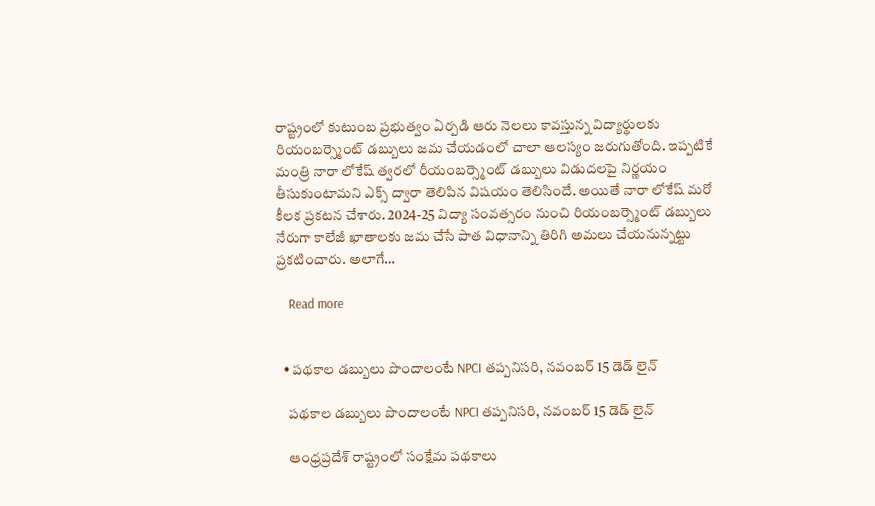రాష్ట్రంలో కుటుంబ ప్రభుత్వం ఏర్పడి ఆరు నెలలు కావస్తున్న విద్యార్థులకు రియంబర్స్మెంట్ డబ్బులు జమ చేయడంలో చాలా ఆలస్యం జరుగుతోంది. ఇప్పటికే  మంత్రి నారా లోకేష్ త్వరలో రీయంబర్స్మెంట్ డబ్బులు విడుదలపై నిర్ణయం తీసుకుంటామని ఎక్స్ ద్వారా తెలిపిన విషయం తెలిసిందే. అయితే నారా లోకేష్ మరో కీలక ప్రకటన చేశారు. 2024-25 విద్యా సంవత్సరం నుంచి రియంబర్స్మెంట్ డబ్బులు నేరుగా కాలేజీ ఖాతాలకు జమ చేసే పాత విధానాన్ని తిరిగి అమలు చేయనున్నట్టు ప్రకటించారు. అలాగే…

    Read more


  • పథకాల డబ్బులు పొందాలంటే NPCI తప్పనిసరి, నవంబర్ 15 డెడ్ లైన్

    పథకాల డబ్బులు పొందాలంటే NPCI తప్పనిసరి, నవంబర్ 15 డెడ్ లైన్

    ఆంధ్రప్రదేశ్ రాష్ట్రంలో సంక్షేమ పథకాలు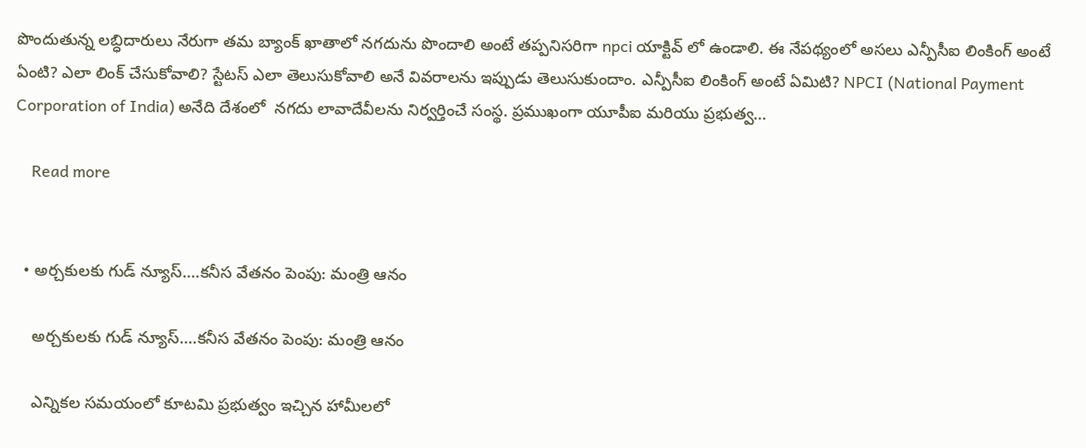పొందుతున్న లబ్ధిదారులు నేరుగా తమ బ్యాంక్ ఖాతాలో నగదును పొందాలి అంటే తప్పనిసరిగా npci యాక్టివ్ లో ఉండాలి. ఈ నేపథ్యంలో అసలు ఎన్పీసీఐ లింకింగ్ అంటే ఏంటి? ఎలా లింక్ చేసుకోవాలి? స్టేటస్ ఎలా తెలుసుకోవాలి అనే వివరాలను ఇప్పుడు తెలుసుకుందాం. ఎన్పీసీఐ లింకింగ్ అంటే ఏమిటి? NPCI (National Payment Corporation of India) అనేది దేశంలో  నగదు లావాదేవీలను నిర్వర్తించే సంస్థ. ప్రముఖంగా యూపీఐ మరియు ప్రభుత్వ…

    Read more


  • అర్చకులకు గుడ్ న్యూస్….కనీస వేతనం పెంపు: మంత్రి ఆనం

    అర్చకులకు గుడ్ న్యూస్….కనీస వేతనం పెంపు: మంత్రి ఆనం

    ఎన్నికల సమయంలో కూటమి ప్రభుత్వం ఇచ్చిన హామీలలో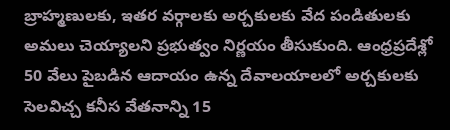బ్రాహ్మణులకు, ఇతర వర్గాలకు అర్చకులకు వేద పండితులకు  అమలు చెయ్యాలని ప్రభుత్వం నిర్ణయం తీసుకుంది. ఆంధ్రప్రదేశ్లో 50 వేలు పైబడిన ఆదాయం ఉన్న దేవాలయాలలో అర్చకులకు సెలవిచ్చ కనీస వేతనాన్ని 15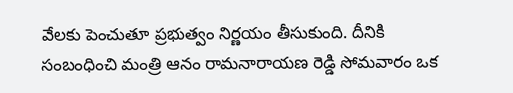వేలకు పెంచుతూ ప్రభుత్వం నిర్ణయం తీసుకుంది. దీనికి సంబంధించి మంత్రి ఆనం రామనారాయణ రెడ్డి సోమవారం ఒక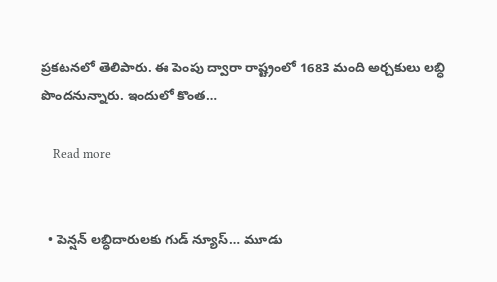ప్రకటనలో తెలిపారు. ఈ పెంపు ద్వారా రాష్ట్రంలో 1683 మంది అర్చకులు లబ్ధి పొందనున్నారు. ఇందులో కొంత…

    Read more


  • పెన్షన్ లబ్ధిదారులకు గుడ్ న్యూస్… మూడు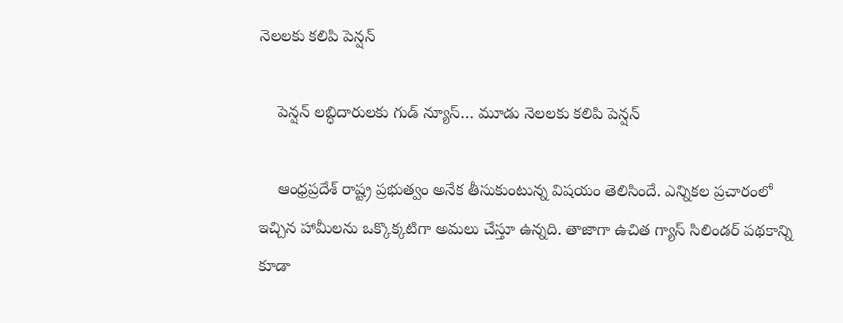నెలలకు కలిపి పెన్షన్

    పెన్షన్ లబ్ధిదారులకు గుడ్ న్యూస్… మూడు నెలలకు కలిపి పెన్షన్

    ఆంధ్రప్రదేశ్ రాష్ట్ర ప్రభుత్వం అనేక తీసుకుంటున్న విషయం తెలిసిందే. ఎన్నికల ప్రచారంలో ఇచ్చిన హామీలను ఒక్కొక్కటిగా అమలు చేస్తూ ఉన్నది. తాజాగా ఉచిత గ్యాస్ సిలిండర్ పథకాన్ని కూడా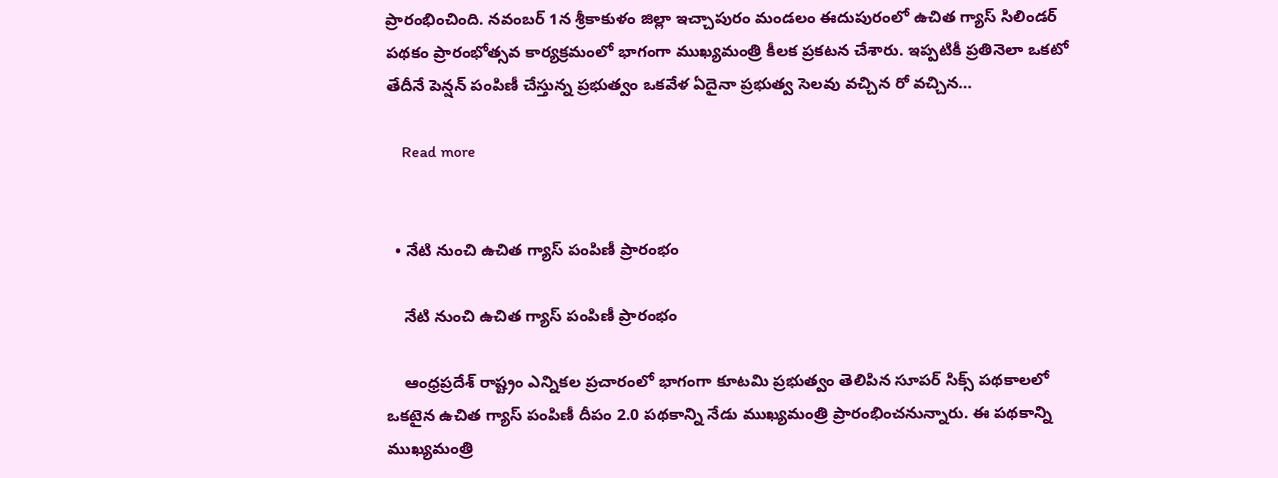ప్రారంభించింది. నవంబర్ 1న శ్రీకాకుళం జిల్లా ఇచ్చాపురం మండలం ఈదుపురంలో ఉచిత గ్యాస్ సిలిండర్ పథకం ప్రారంభోత్సవ కార్యక్రమంలో భాగంగా ముఖ్యమంత్రి కీలక ప్రకటన చేశారు. ఇప్పటికీ ప్రతినెలా ఒకటో తేదీనే పెన్షన్ పంపిణీ చేస్తున్న ప్రభుత్వం ఒకవేళ ఏదైనా ప్రభుత్వ సెలవు వచ్చిన రో వచ్చిన…

    Read more


  • నేటి నుంచి ఉచిత గ్యాస్ పంపిణీ ప్రారంభం

    నేటి నుంచి ఉచిత గ్యాస్ పంపిణీ ప్రారంభం

    ఆంధ్రప్రదేశ్ రాష్ట్రం ఎన్నికల ప్రచారంలో భాగంగా కూటమి ప్రభుత్వం తెలిపిన సూపర్ సిక్స్ పథకాలలో ఒకటైన ఉచిత గ్యాస్ పంపిణీ దీపం 2.0 పథకాన్ని నేడు ముఖ్యమంత్రి ప్రారంభించనున్నారు. ఈ పథకాన్ని ముఖ్యమంత్రి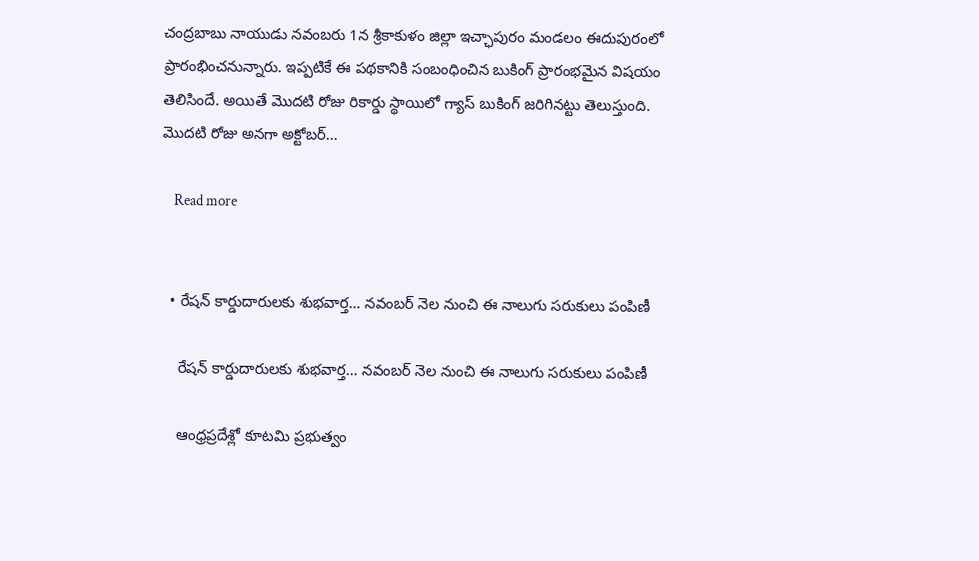చంద్రబాబు నాయుడు నవంబరు 1న శ్రీకాకుళం జిల్లా ఇచ్ఛాపురం మండలం ఈదుపురంలో ప్రారంభించనున్నారు. ఇప్పటికే ఈ పథకానికి సంబంధించిన బుకింగ్ ప్రారంభమైన విషయం తెలిసిందే. అయితే మొదటి రోజు రికార్డు స్థాయిలో గ్యాస్ బుకింగ్ జరిగినట్టు తెలుస్తుంది. మొదటి రోజు అనగా అక్టోబర్…

    Read more


  • రేషన్ కార్డుదారులకు శుభవార్త… నవంబర్ నెల నుంచి ఈ నాలుగు సరుకులు పంపిణీ

    రేషన్ కార్డుదారులకు శుభవార్త… నవంబర్ నెల నుంచి ఈ నాలుగు సరుకులు పంపిణీ

    ఆంధ్రప్రదేశ్లో కూటమి ప్రభుత్వం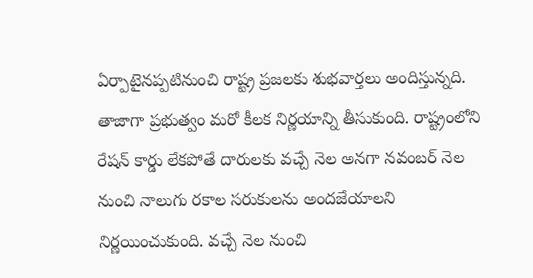ఏర్పాటైనప్పటినుంచి రాష్ట్ర ప్రజలకు శుభవార్తలు అందిస్తున్నది. తాజాగా ప్రభుత్వం మరో కీలక నిర్ణయాన్ని తీసుకుంది. రాష్ట్రంలోని రేషన్ కార్డు లేకపోతే దారులకు వచ్చే నెల అనగా నవంబర్ నెల నుంచి నాలుగు రకాల సరుకులను అందజేయాలని నిర్ణయించుకుంది. వచ్చే నెల నుంచి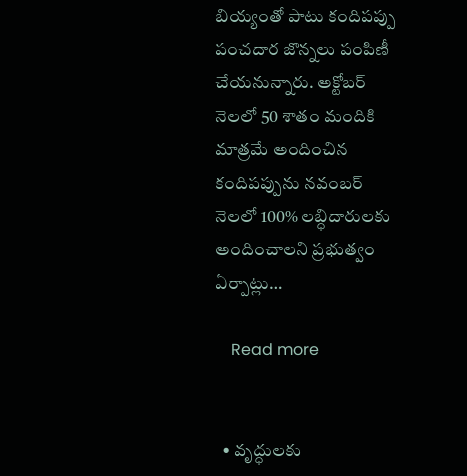బియ్యంతో పాటు కందిపప్పు పంచదార జొన్నలు పంపిణీ చేయనున్నారు. అక్టోబర్ నెలలో 50 శాతం మందికి మాత్రమే అందించిన కందిపప్పును నవంబర్ నెలలో 100% లబ్ధిదారులకు అందించాలని ప్రభుత్వం ఏర్పాట్లు…

    Read more


  • వృద్ధులకు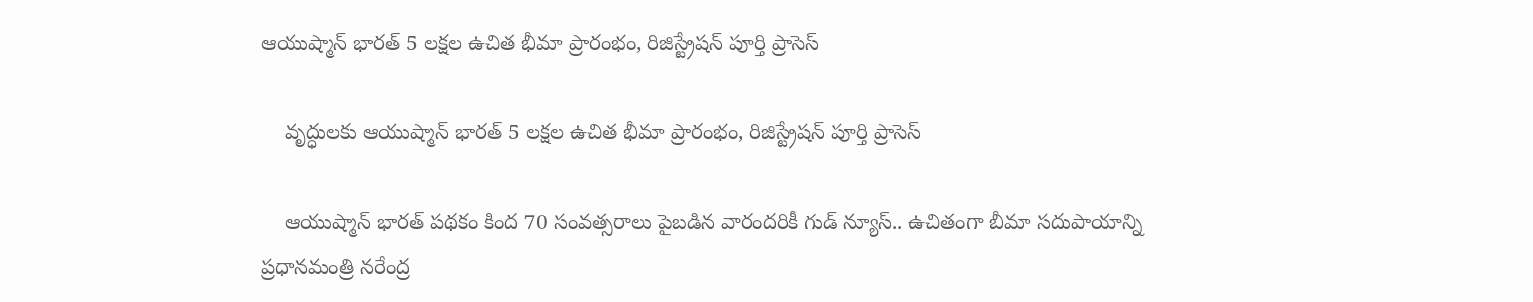ఆయుష్మాన్ భారత్ 5 లక్షల ఉచిత భీమా ప్రారంభం, రిజిస్ట్రేషన్ పూర్తి ప్రాసెస్

    వృద్ధులకు ఆయుష్మాన్ భారత్ 5 లక్షల ఉచిత భీమా ప్రారంభం, రిజిస్ట్రేషన్ పూర్తి ప్రాసెస్

    ఆయుష్మాన్ భారత్ పథకం కింద 70 సంవత్సరాలు పైబడిన వారందరికీ గుడ్ న్యూస్.. ఉచితంగా బీమా సదుపాయాన్ని ప్రధానమంత్రి నరేంద్ర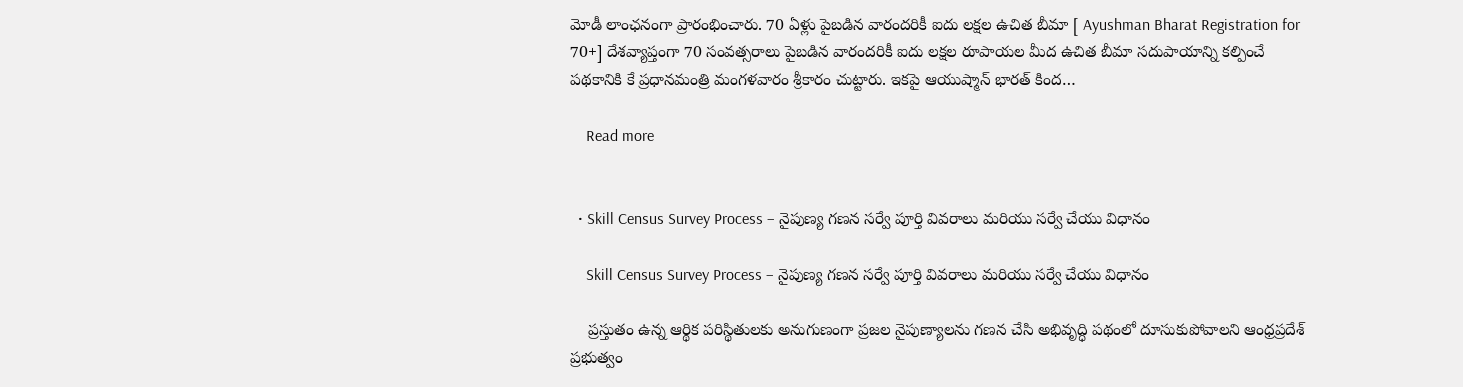మోడీ లాంఛనంగా ప్రారంభించారు. 70 ఏళ్లు పైబడిన వారందరికీ ఐదు లక్షల ఉచిత బీమా [ Ayushman Bharat Registration for 70+] దేశవ్యాప్తంగా 70 సంవత్సరాలు పైబడిన వారందరికీ ఐదు లక్షల రూపాయల మీద ఉచిత బీమా సదుపాయాన్ని కల్పించే పథకానికి కే ప్రధానమంత్రి మంగళవారం శ్రీకారం చుట్టారు. ఇకపై ఆయుష్మాన్ భారత్ కింద…

    Read more


  • Skill Census Survey Process – నైపుణ్య గణన సర్వే పూర్తి వివరాలు మరియు సర్వే చేయు విధానం

    Skill Census Survey Process – నైపుణ్య గణన సర్వే పూర్తి వివరాలు మరియు సర్వే చేయు విధానం

    ప్రస్తుతం ఉన్న ఆర్థిక పరిస్థితులకు అనుగుణంగా ప్రజల నైపుణ్యాలను గణన చేసి అభివృద్ధి పథంలో దూసుకుపోవాలని ఆంధ్రప్రదేశ్ ప్రభుత్వం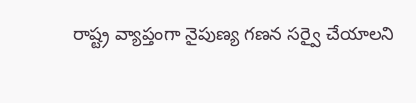రాష్ట్ర వ్యాప్తంగా నైపుణ్య గణన సర్వై చేయాలని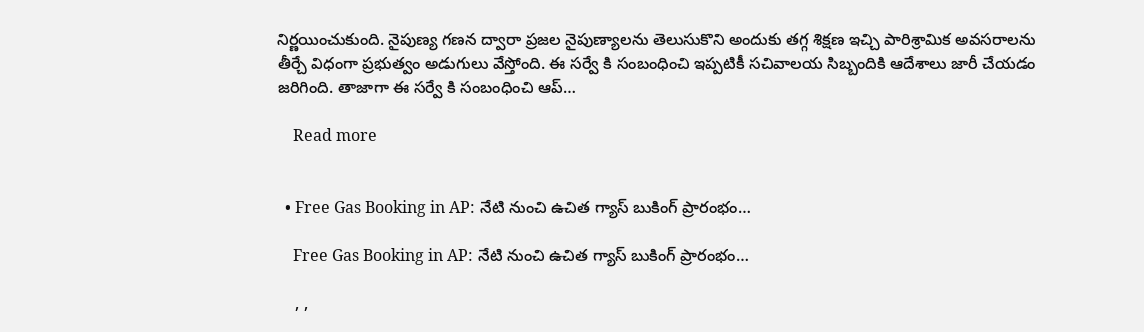నిర్ణయించుకుంది. నైపుణ్య గణన ద్వారా ప్రజల నైపుణ్యాలను తెలుసుకొని అందుకు తగ్గ శిక్షణ ఇచ్చి పారిశ్రామిక అవసరాలను తీర్చే విధంగా ప్రభుత్వం అడుగులు వేస్తోంది. ఈ సర్వే కి సంబంధించి ఇప్పటికీ సచివాలయ సిబ్బందికి ఆదేశాలు జారీ చేయడం జరిగింది. తాజాగా ఈ సర్వే కి సంబంధించి ఆప్…

    Read more


  • Free Gas Booking in AP: నేటి నుంచి ఉచిత గ్యాస్ బుకింగ్ ప్రారంభం…

    Free Gas Booking in AP: నేటి నుంచి ఉచిత గ్యాస్ బుకింగ్ ప్రారంభం…

    , ,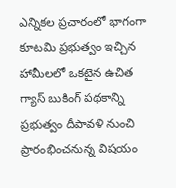ఎన్నికల ప్రచారంలో భాగంగా కూటమి ప్రభుత్వం ఇచ్చిన హామీలలో ఒకటైన ఉచిత గ్యాస్ బుకింగ్ పథకాన్ని ప్రభుత్వం దీపావళి నుంచి ప్రారంభించనున్న విషయం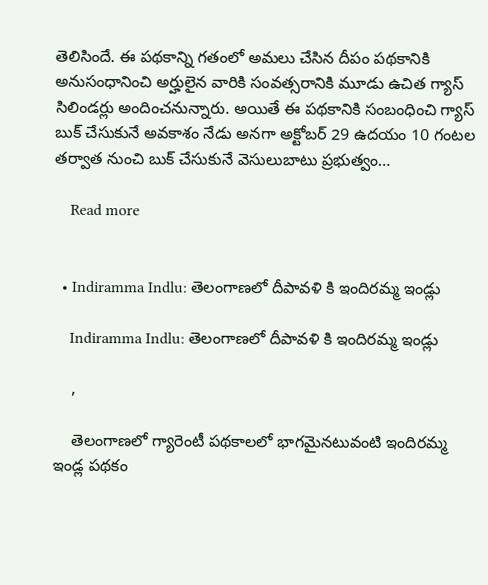తెలిసిందే. ఈ పథకాన్ని గతంలో అమలు చేసిన దీపం పథకానికి అనుసంధానించి అర్హులైన వారికి సంవత్సరానికి మూడు ఉచిత గ్యాస్ సిలిండర్లు అందించనున్నారు. అయితే ఈ పథకానికి సంబంధించి గ్యాస్ బుక్ చేసుకునే అవకాశం నేడు అనగా అక్టోబర్ 29 ఉదయం 10 గంటల తర్వాత నుంచి బుక్ చేసుకునే వెసులుబాటు ప్రభుత్వం…

    Read more


  • Indiramma Indlu: తెలంగాణలో దీపావళి కి ఇందిరమ్మ ఇండ్లు

    Indiramma Indlu: తెలంగాణలో దీపావళి కి ఇందిరమ్మ ఇండ్లు

    ,

    తెలంగాణలో గ్యారెంటీ పథకాలలో భాగమైనటువంటి ఇందిరమ్మ ఇండ్ల పథకం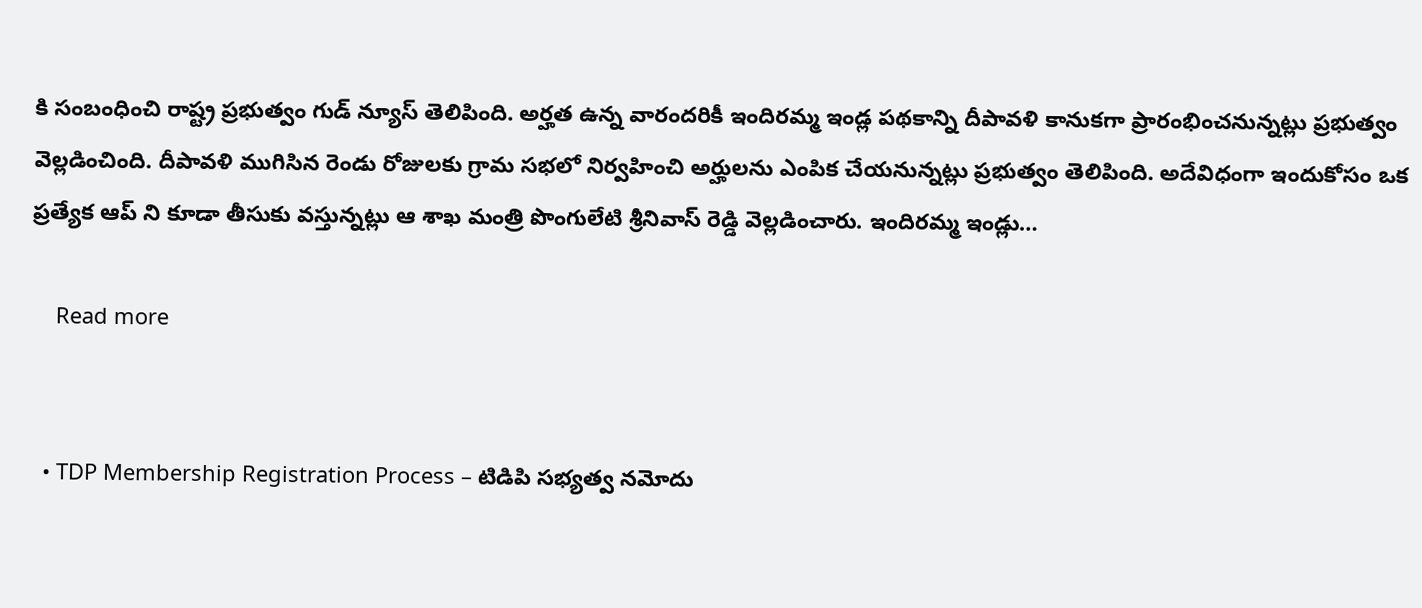కి సంబంధించి రాష్ట్ర ప్రభుత్వం గుడ్ న్యూస్ తెలిపింది. అర్హత ఉన్న వారందరికీ ఇందిరమ్మ ఇండ్ల పథకాన్ని దీపావళి కానుకగా ప్రారంభించనున్నట్లు ప్రభుత్వం వెల్లడించింది. దీపావళి ముగిసిన రెండు రోజులకు గ్రామ సభలో నిర్వహించి అర్హులను ఎంపిక చేయనున్నట్లు ప్రభుత్వం తెలిపింది. అదేవిధంగా ఇందుకోసం ఒక ప్రత్యేక ఆప్ ని కూడా తీసుకు వస్తున్నట్లు ఆ శాఖ మంత్రి పొంగులేటి శ్రీనివాస్ రెడ్డి వెల్లడించారు. ఇందిరమ్మ ఇండ్లు…

    Read more


  • TDP Membership Registration Process – టిడిపి సభ్యత్వ నమోదు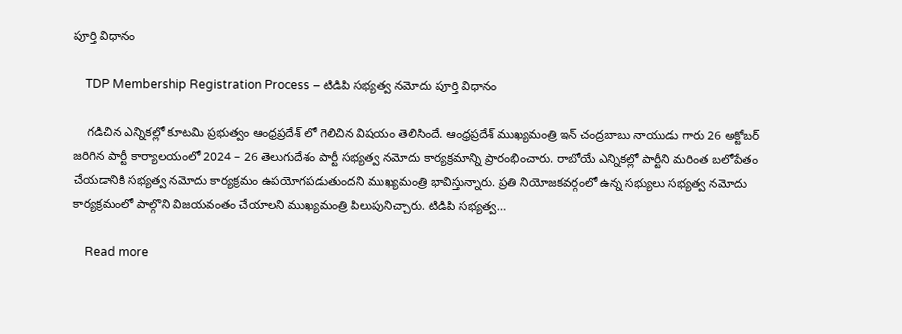పూర్తి విధానం

    TDP Membership Registration Process – టిడిపి సభ్యత్వ నమోదు పూర్తి విధానం

    గడిచిన ఎన్నికల్లో కూటమి ప్రభుత్వం ఆంధ్రప్రదేశ్ లో గెలిచిన విషయం తెలిసిందే. ఆంధ్రప్రదేశ్ ముఖ్యమంత్రి ఇన్ చంద్రబాబు నాయుడు గారు 26 అక్టోబర్ జరిగిన పార్టీ కార్యాలయంలో 2024 – 26 తెలుగుదేశం పార్టీ సభ్యత్వ నమోదు కార్యక్రమాన్ని ప్రారంభించారు. రాబోయే ఎన్నికల్లో పార్టీని మరింత బలోపేతం చేయడానికి సభ్యత్వ నమోదు కార్యక్రమం ఉపయోగపడుతుందని ముఖ్యమంత్రి భావిస్తున్నారు. ప్రతి నియోజకవర్గంలో ఉన్న సభ్యులు సభ్యత్వ నమోదు కార్యక్రమంలో పాల్గొని విజయవంతం చేయాలని ముఖ్యమంత్రి పిలుపునిచ్చారు. టిడిపి సభ్యత్వ…

    Read more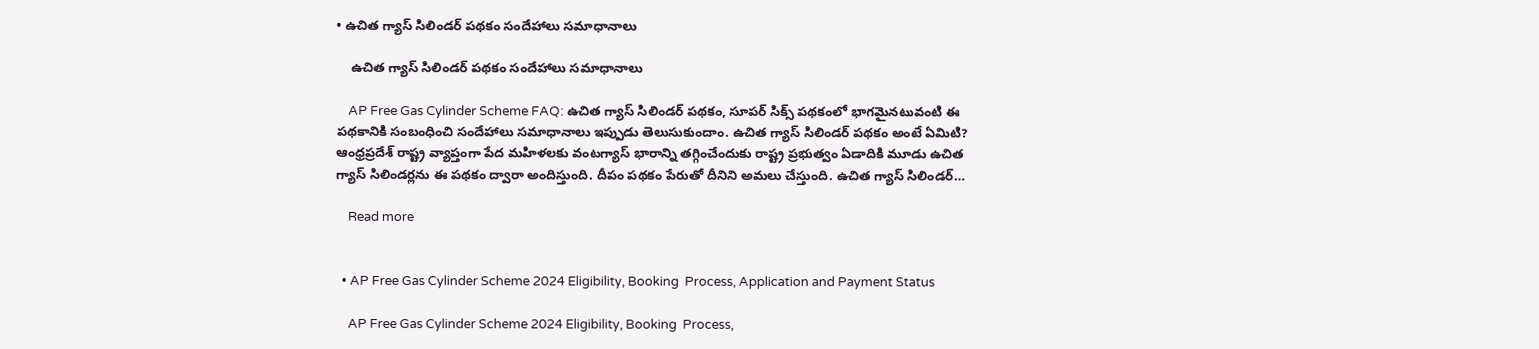• ఉచిత గ్యాస్ సిలిండర్ పథకం సందేహాలు సమాధానాలు

    ఉచిత గ్యాస్ సిలిండర్ పథకం సందేహాలు సమాధానాలు

    AP Free Gas Cylinder Scheme FAQ: ఉచిత గ్యాస్ సిలిండర్ పథకం, సూపర్ సిక్స్ పథకంలో భాగమైనటువంటి ఈ పథకానికి సంబంధించి సందేహాలు సమాధానాలు ఇప్పుడు తెలుసుకుందాం. ఉచిత గ్యాస్ సిలిండర్ పథకం అంటే ఏమిటి? ఆంధ్రప్రదేశ్ రాష్ట్ర వ్యాప్తంగా పేద మహిళలకు వంటగ్యాస్ భారాన్ని తగ్గించేందుకు రాష్ట్ర ప్రభుత్వం ఏడాదికి మూడు ఉచిత గ్యాస్ సిలిండర్లను ఈ పథకం ద్వారా అందిస్తుంది. దీపం పథకం పేరుతో దీనిని అమలు చేస్తుంది. ఉచిత గ్యాస్ సిలిండర్…

    Read more


  • AP Free Gas Cylinder Scheme 2024 Eligibility, Booking  Process, Application and Payment Status

    AP Free Gas Cylinder Scheme 2024 Eligibility, Booking  Process,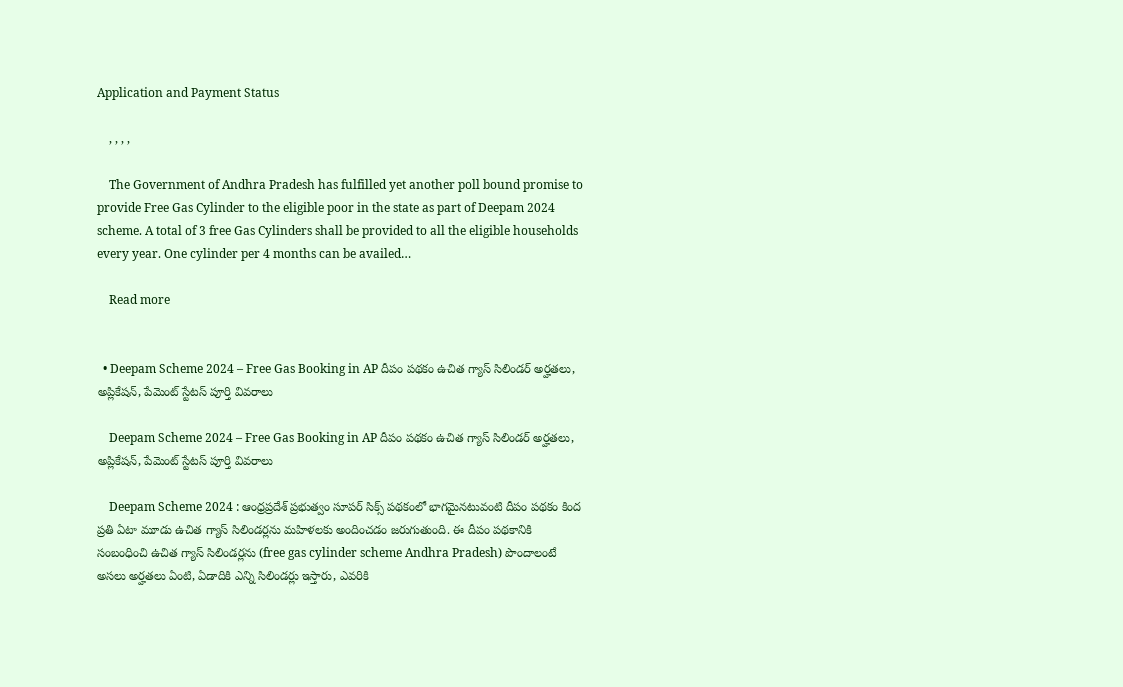Application and Payment Status

    , , , ,

    The Government of Andhra Pradesh has fulfilled yet another poll bound promise to provide Free Gas Cylinder to the eligible poor in the state as part of Deepam 2024 scheme. A total of 3 free Gas Cylinders shall be provided to all the eligible households every year. One cylinder per 4 months can be availed…

    Read more


  • Deepam Scheme 2024 – Free Gas Booking in AP దీపం పథకం ఉచిత గ్యాస్ సిలిండర్ అర్హతలు, అప్లికేషన్, పేమెంట్ స్టేటస్ పూర్తి వివరాలు

    Deepam Scheme 2024 – Free Gas Booking in AP దీపం పథకం ఉచిత గ్యాస్ సిలిండర్ అర్హతలు, అప్లికేషన్, పేమెంట్ స్టేటస్ పూర్తి వివరాలు

    Deepam Scheme 2024 : ఆంధ్రప్రదేశ్ ప్రభుత్వం సూపర్ సిక్స్ పథకంలో భాగమైనటువంటి దీపం పథకం కింద ప్రతి ఏటా మూడు ఉచిత గ్యాస్ సిలిండర్లను మహిళలకు అందించడం జరుగుతుంది. ఈ దీపం పథకానికి సంబంధించి ఉచిత గ్యాస్ సిలిండర్లను (free gas cylinder scheme Andhra Pradesh) పొందాలంటే అసలు అర్హతలు ఏంటి, ఏడాదికి ఎన్ని సిలిండర్లు ఇస్తారు, ఎవరికి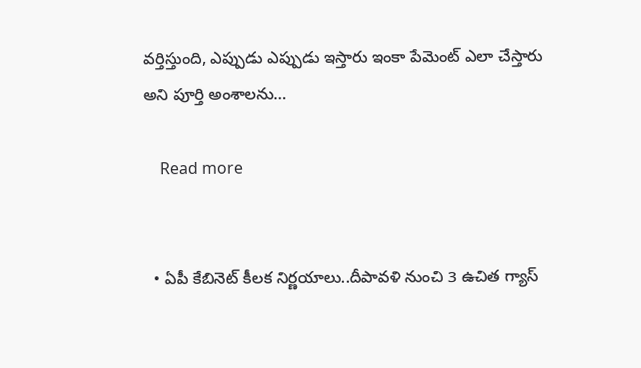వర్తిస్తుంది, ఎప్పుడు ఎప్పుడు ఇస్తారు ఇంకా పేమెంట్ ఎలా చేస్తారు అని పూర్తి అంశాలను…

    Read more


  • ఏపీ కేబినెట్‌ కీలక నిర్ణయాలు..దీపావళి నుంచి 3 ఉచిత గ్యాస్‌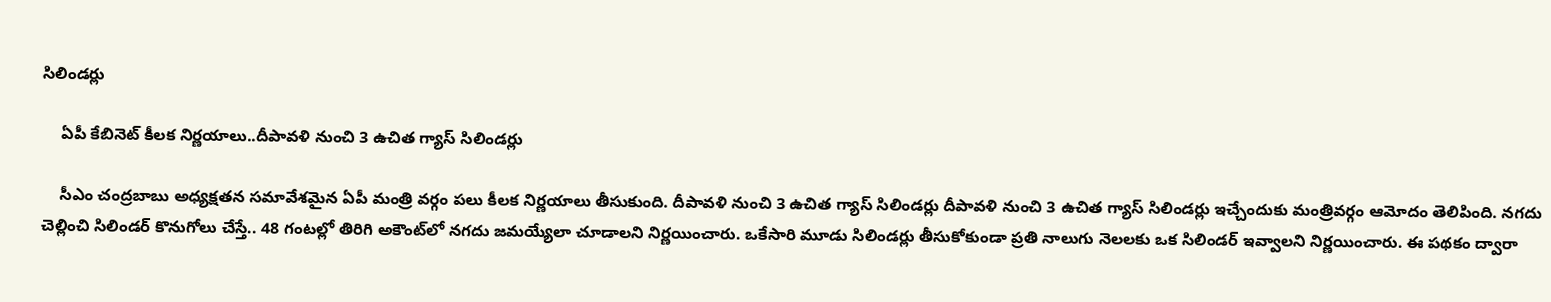సిలిండర్లు

    ఏపీ కేబినెట్‌ కీలక నిర్ణయాలు..దీపావళి నుంచి 3 ఉచిత గ్యాస్‌ సిలిండర్లు

    సీఎం చంద్రబాబు అధ్యక్షతన సమావేశమైన ఏపీ మంత్రి వర్గం పలు కీలక నిర్ణయాలు తీసుకుంది. దీపావళి నుంచి 3 ఉచిత గ్యాస్‌ సిలిండర్లు దీపావళి నుంచి 3 ఉచిత గ్యాస్‌ సిలిండర్లు ఇచ్చేందుకు మంత్రివర్గం ఆమోదం తెలిపింది. నగదు చెల్లించి సిలిండర్‌ కొనుగోలు చేస్తే.. 48 గంటల్లో తిరిగి అకౌంట్‌లో నగదు జమయ్యేలా చూడాలని నిర్ణయించారు. ఒకేసారి మూడు సిలిండర్లు తీసుకోకుండా ప్రతి నాలుగు నెలలకు ఒక సిలిండర్‌ ఇవ్వాలని నిర్ణయించారు. ఈ పథకం ద్వారా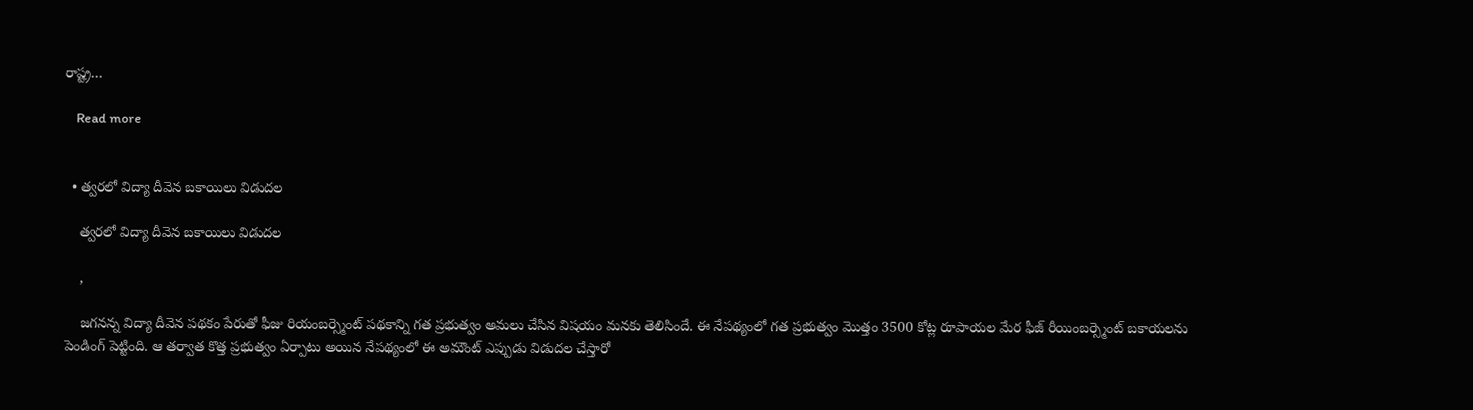రాష్ట్ర…

    Read more


  • త్వరలో విద్యా దీవెన బకాయిలు విడుదల

    త్వరలో విద్యా దీవెన బకాయిలు విడుదల

    ,

    జగనన్న విద్యా దీవెన పథకం పేరుతో ఫీజు రియంబర్స్మెంట్ పథకాన్ని గత ప్రభుత్వం అమలు చేసిన విషయం మనకు తెలిసిందే. ఈ నేపథ్యంలో గత ప్రభుత్వం మొత్తం 3500 కోట్ల రూపాయల మేర ఫీజ్ రీయింబర్స్మెంట్ బకాయలను పెండింగ్ పెట్టింది. ఆ తర్వాత కొత్త ప్రభుత్వం ఏర్పాటు అయిన నేపథ్యంలో ఈ అమౌంట్ ఎప్పుడు విడుదల చేస్తారో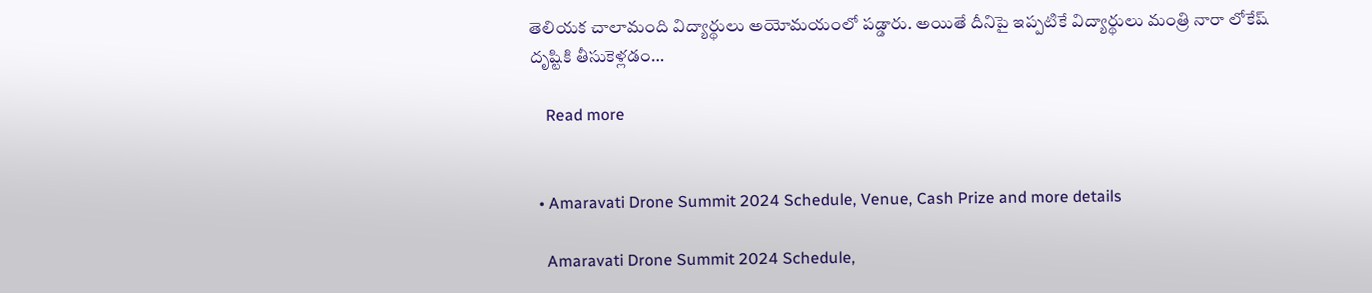తెలియక చాలామంది విద్యార్థులు అయోమయంలో పడ్డారు. అయితే దీనిపై ఇప్పటికే విద్యార్థులు మంత్రి నారా లోకేష్ దృష్టికి తీసుకెళ్లడం…

    Read more


  • Amaravati Drone Summit 2024 Schedule, Venue, Cash Prize and more details

    Amaravati Drone Summit 2024 Schedule,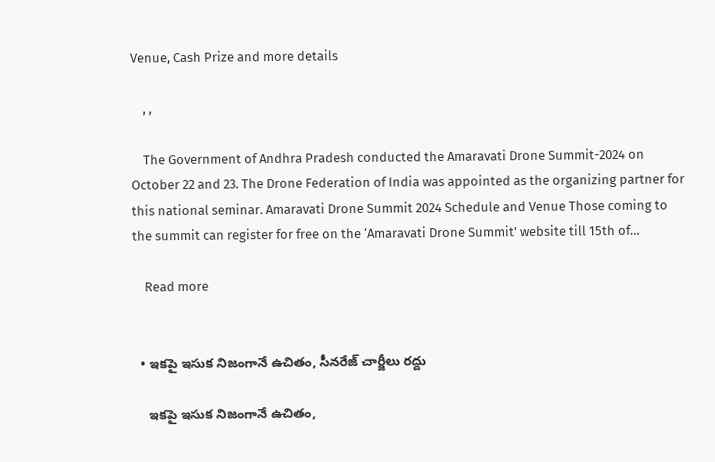Venue, Cash Prize and more details

    , ,

    The Government of Andhra Pradesh conducted the Amaravati Drone Summit-2024 on October 22 and 23. The Drone Federation of India was appointed as the organizing partner for this national seminar. Amaravati Drone Summit 2024 Schedule and Venue Those coming to the summit can register for free on the ‘Amaravati Drone Summit’ website till 15th of…

    Read more


  • ఇకపై ఇసుక నిజంగానే ఉచితం, సీనరేజ్ చార్జీలు రద్దు

    ఇకపై ఇసుక నిజంగానే ఉచితం,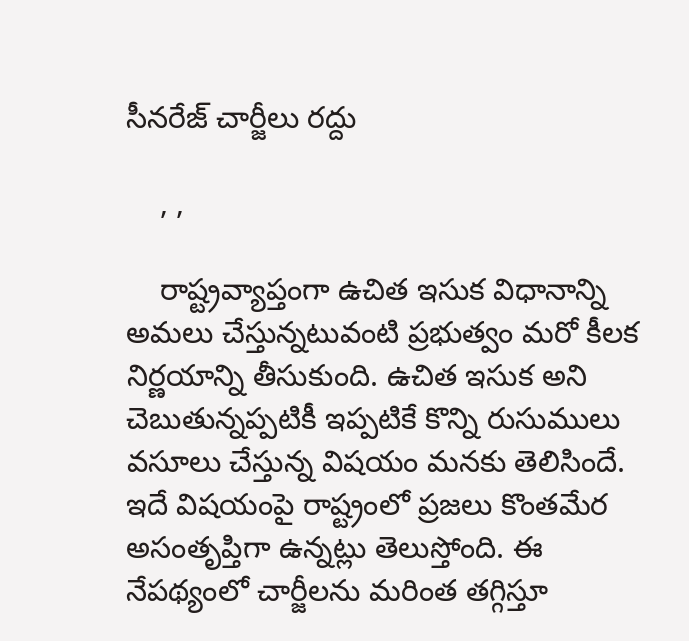సీనరేజ్ చార్జీలు రద్దు

    , ,

    రాష్ట్రవ్యాప్తంగా ఉచిత ఇసుక విధానాన్ని అమలు చేస్తున్నటువంటి ప్రభుత్వం మరో కీలక నిర్ణయాన్ని తీసుకుంది. ఉచిత ఇసుక అని చెబుతున్నప్పటికీ ఇప్పటికే కొన్ని రుసుములు వసూలు చేస్తున్న విషయం మనకు తెలిసిందే. ఇదే విషయంపై రాష్ట్రంలో ప్రజలు కొంతమేర అసంతృప్తిగా ఉన్నట్లు తెలుస్తోంది. ఈ నేపథ్యంలో చార్జీలను మరింత తగ్గిస్తూ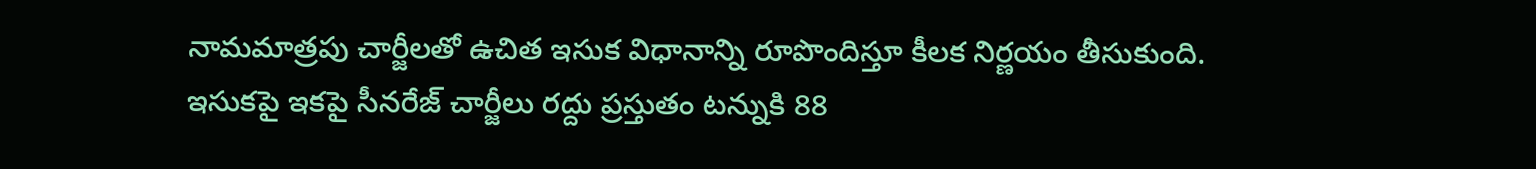నామమాత్రపు చార్జీలతో ఉచిత ఇసుక విధానాన్ని రూపొందిస్తూ కీలక నిర్ణయం తీసుకుంది. ఇసుకపై ఇకపై సీనరేజ్ చార్జీలు రద్దు ప్రస్తుతం టన్నుకి 88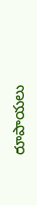రూపాయలు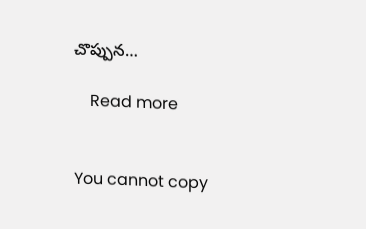చొప్పున…

    Read more


You cannot copy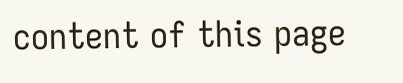content of this page